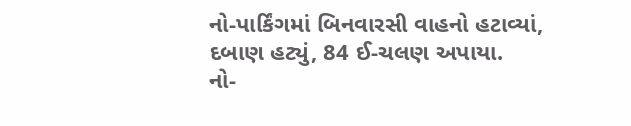નો-પાર્કિંગમાં બિનવારસી વાહનો હટાવ્યાં, દબાણ હટ્યું, 84 ઈ-ચલણ અપાયા.
નો-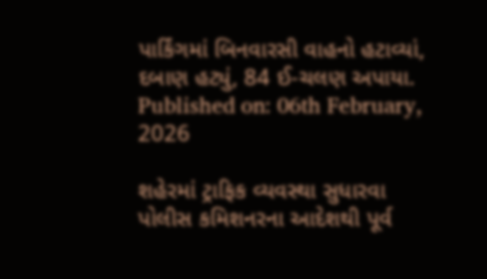પાર્કિંગમાં બિનવારસી વાહનો હટાવ્યાં, દબાણ હટ્યું, 84 ઈ-ચલણ અપાયા.
Published on: 06th February, 2026

શહેરમાં ટ્રાફિક વ્યવસ્થા સુધારવા પોલીસ કમિશનરના આદેશથી પૂર્વ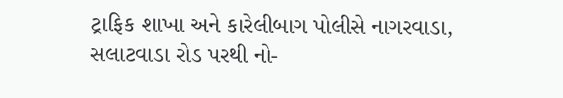ટ્રાફિક શાખા અને કારેલીબાગ પોલીસે નાગરવાડા, સલાટવાડા રોડ પરથી નો-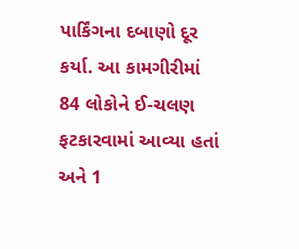પાર્કિંગના દબાણો દૂર કર્યા. આ કામગીરીમાં 84 લોકોને ઈ-ચલણ ફટકારવામાં આવ્યા હતાં અને 1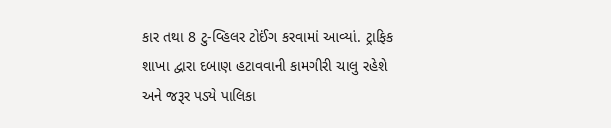કાર તથા 8 ટુ-વ્હિલર ટોઈંગ કરવામાં આવ્યાં. ટ્રાફિક શાખા દ્વારા દબાણ હટાવવાની કામગીરી ચાલુ રહેશે અને જરૂર પડ્યે પાલિકા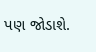પણ જોડાશે.